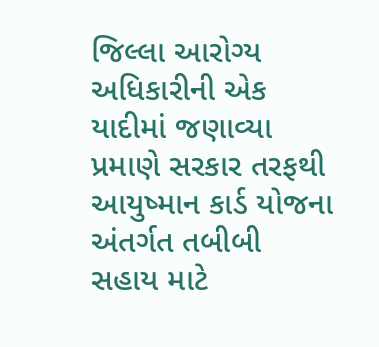જિલ્લા આરોગ્ય અધિકારીની એક યાદીમાં જણાવ્યા પ્રમાણે સરકાર તરફથી આયુષ્માન કાર્ડ યોજના અંતર્ગત તબીબી સહાય માટે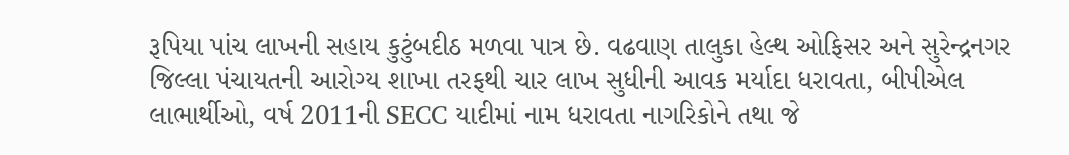રૂપિયા પાંચ લાખની સહાય કુટુંબદીઠ મળવા પાત્ર છે. વઢવાણ તાલુકા હેલ્થ ઓફિસર અને સુરેન્દ્રનગર જિલ્લા પંચાયતની આરોગ્ય શાખા તરફથી ચાર લાખ સુધીની આવક મર્યાદા ધરાવતા, બીપીએલ લાભાર્થીઓ, વર્ષ 2011ની SECC યાદીમાં નામ ધરાવતા નાગરિકોને તથા જે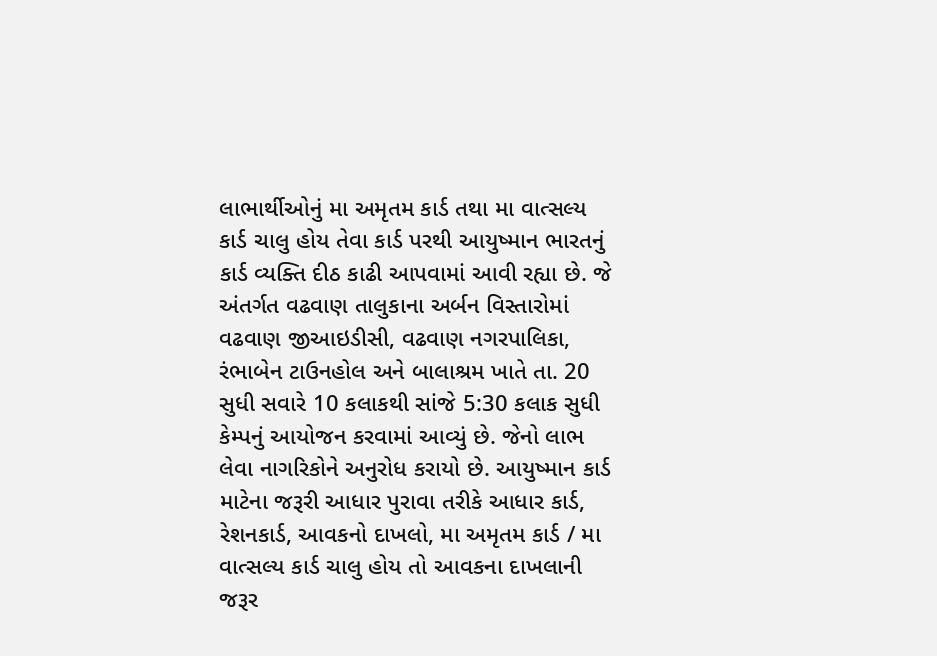લાભાર્થીઓનું મા અમૃતમ કાર્ડ તથા મા વાત્સલ્ય કાર્ડ ચાલુ હોય તેવા કાર્ડ પરથી આયુષ્માન ભારતનું કાર્ડ વ્યક્તિ દીઠ કાઢી આપવામાં આવી રહ્યા છે. જે અંતર્ગત વઢવાણ તાલુકાના અર્બન વિસ્તારોમાં વઢવાણ જીઆઇડીસી, વઢવાણ નગરપાલિકા, રંભાબેન ટાઉનહોલ અને બાલાશ્રમ ખાતે તા. 20 સુધી સવારે 10 કલાકથી સાંજે 5:30 કલાક સુધી કેમ્પનું આયોજન કરવામાં આવ્યું છે. જેનો લાભ લેવા નાગરિકોને અનુરોધ કરાયો છે. આયુષ્માન કાર્ડ માટેના જરૂરી આધાર પુરાવા તરીકે આધાર કાર્ડ, રેશનકાર્ડ, આવકનો દાખલો, મા અમૃતમ કાર્ડ / મા વાત્સલ્ય કાર્ડ ચાલુ હોય તો આવકના દાખલાની જરૂર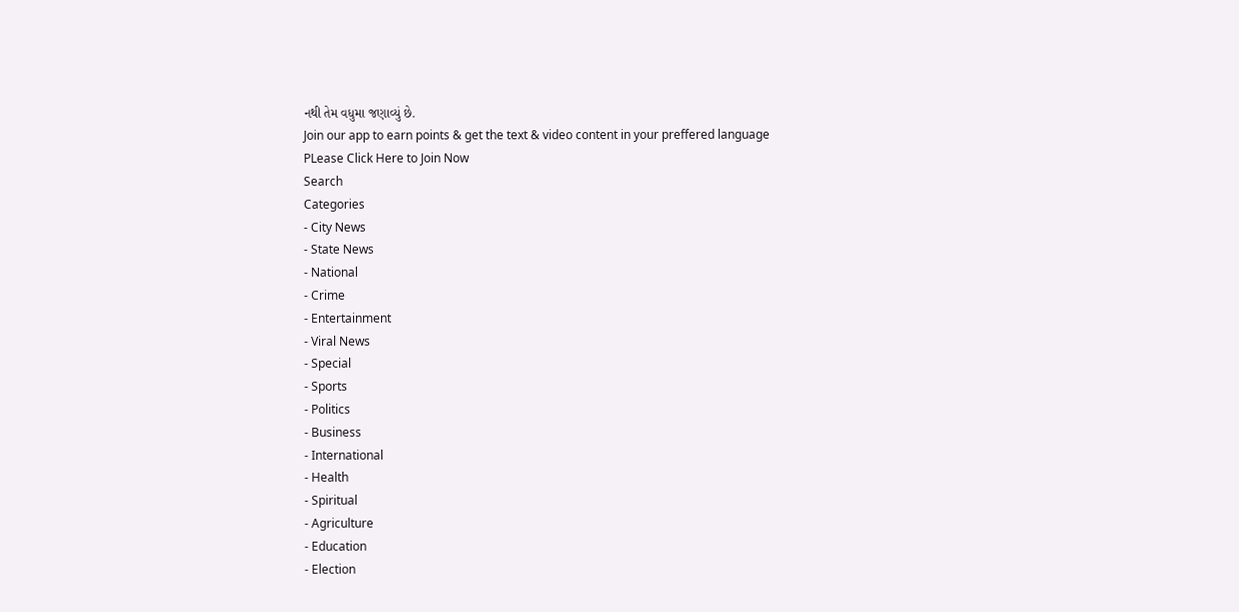નથી તેમ વધુમા જણાવ્યું છે.
Join our app to earn points & get the text & video content in your preffered language
PLease Click Here to Join Now
Search
Categories
- City News
- State News
- National
- Crime
- Entertainment
- Viral News
- Special
- Sports
- Politics
- Business
- International
- Health
- Spiritual
- Agriculture
- Education
- Election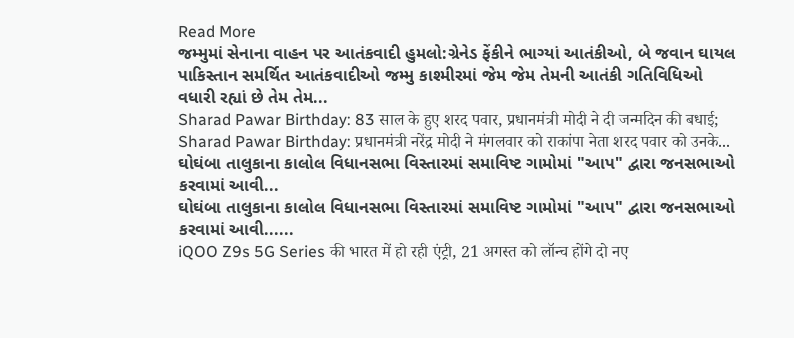Read More
જમ્મુમાં સેનાના વાહન પર આતંકવાદી હુમલો:ગ્રેનેડ ફેંકીને ભાગ્યાં આતંકીઓ, બે જવાન ઘાયલ
પાકિસ્તાન સમર્થિત આતંકવાદીઓ જમ્મુ કાશ્મીરમાં જેમ જેમ તેમની આતંકી ગતિવિધિઓ વધારી રહ્યાં છે તેમ તેમ...
Sharad Pawar Birthday: 83 साल के हुए शरद पवार, प्रधानमंत्री मोदी ने दी जन्मदिन की बधाई;
Sharad Pawar Birthday: प्रधानमंत्री नरेंद्र मोदी ने मंगलवार को राकांपा नेता शरद पवार को उनके...
ઘોઘંબા તાલુકાના કાલોલ વિધાનસભા વિસ્તારમાં સમાવિષ્ટ ગામોમાં "આપ" દ્વારા જનસભાઓ કરવામાં આવી...
ઘોઘંબા તાલુકાના કાલોલ વિધાનસભા વિસ્તારમાં સમાવિષ્ટ ગામોમાં "આપ" દ્વારા જનસભાઓ કરવામાં આવી......
iQOO Z9s 5G Series की भारत में हो रही एंट्री, 21 अगस्त को लॉन्च होंगे दो नए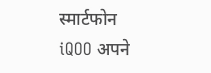स्मार्टफोन
iQOO अपने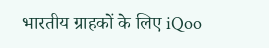भारतीय ग्राहकों के लिए iQoo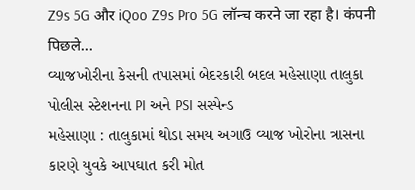Z9s 5G और iQoo Z9s Pro 5G लॉन्च करने जा रहा है। कंपनी पिछले...
વ્યાજખોરીના કેસની તપાસમાં બેદરકારી બદલ મહેસાણા તાલુકા પોલીસ સ્ટેશનના PI અને PSI સસ્પેન્ડ
મહેસાણા : તાલુકામાં થોડા સમય અગાઉ વ્યાજ ખોરોના ત્રાસના કારણે યુવકે આપઘાત કરી મોત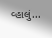વ્હાલું...